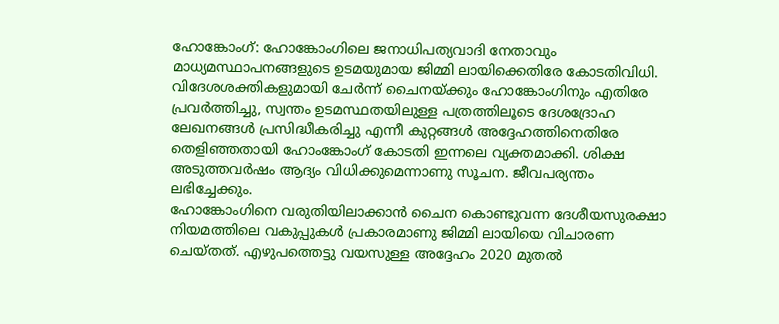ഹോങ്കോംഗ്: ഹോങ്കോംഗിലെ ജനാധിപത്യവാദി നേതാവും മാധ്യമസ്ഥാപനങ്ങളുടെ ഉടമയുമായ ജിമ്മി ലായിക്കെതിരേ കോടതിവിധി.
വിദേശശക്തികളുമായി ചേർന്ന് ചൈനയ്ക്കും ഹോങ്കോംഗിനും എതിരേ പ്രവർത്തിച്ചു, സ്വന്തം ഉടമസ്ഥതയിലുള്ള പത്രത്തിലൂടെ ദേശദ്രോഹ ലേഖനങ്ങൾ പ്രസിദ്ധീകരിച്ചു എന്നീ കുറ്റങ്ങൾ അദ്ദേഹത്തിനെതിരേ തെളിഞ്ഞതായി ഹോംങ്കോംഗ് കോടതി ഇന്നലെ വ്യക്തമാക്കി. ശിക്ഷ അടുത്തവർഷം ആദ്യം വിധിക്കുമെന്നാണു സൂചന. ജീവപര്യന്തം ലഭിച്ചേക്കും.
ഹോങ്കോംഗിനെ വരുതിയിലാക്കാൻ ചൈന കൊണ്ടുവന്ന ദേശീയസുരക്ഷാ നിയമത്തിലെ വകുപ്പുകൾ പ്രകാരമാണു ജിമ്മി ലായിയെ വിചാരണ ചെയ്തത്. എഴുപത്തെട്ടു വയസുള്ള അദ്ദേഹം 2020 മുതൽ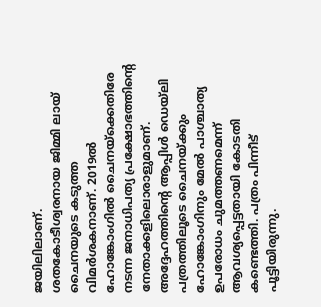ജയിലിലാണ്.
ശതകോടീശ്വരനായ ജിമ്മി ലായ് ചൈനയുടെ കടുത്ത വിമർശകനാണ്. 2019ൽ ഹോങ്കോംഗിൽ ചൈനയ്ക്കെതിരേ നടന്ന ജനാധിപത്യ പ്രക്ഷോഭത്തിന്റെ നേതാക്കളിലൊരാളുമാണ്.
അദ്ദേഹത്തിന്റെ ആപ്പിൾ ഡെയ്ലി പത്രത്തിലൂടെ ചൈനയ്ക്കും ഹോങ്കോംഗിനും മേൽ പാശ്ചാത്യ ഉപരോധം ചുമത്തണമെന്ന് ആവശ്യപ്പെട്ടതായി കോടതി കണ്ടെത്തി. പത്രം പിന്നീട് പൂട്ടിയിരുന്നു.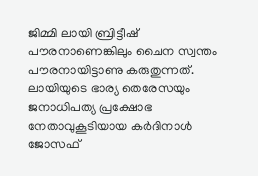ജിമ്മി ലായി ബ്രിട്ടീഷ് പൗരനാണെങ്കിലും ചൈന സ്വന്തം പൗരനായിട്ടാണു കരുതുന്നത്. ലായിയുടെ ഭാര്യ തെരേസയും ജനാധിപത്യ പ്രക്ഷോഭ നേതാവുകൂടിയായ കർദിനാൾ ജോസഫ്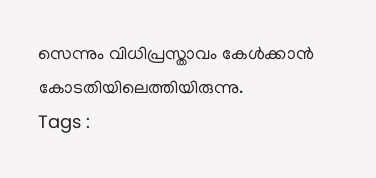സെന്നും വിധിപ്രസ്താവം കേൾക്കാൻ കോടതിയിലെത്തിയിരുന്നു.
Tags :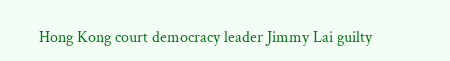Hong Kong court democracy leader Jimmy Lai guilty